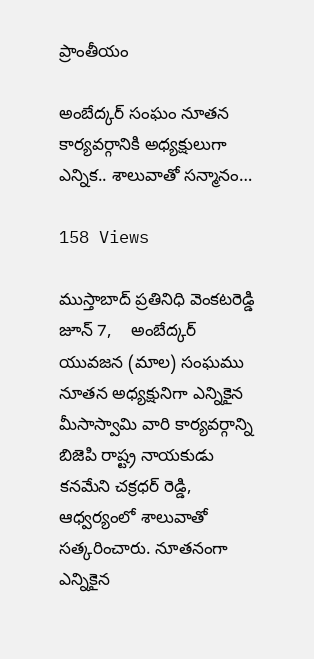ప్రాంతీయం

అంబేద్కర్ సంఘం నూతన కార్యవర్గానికి అధ్యక్షులుగా ఎన్నిక.. శాలువాతో సన్మానం…

158 Views

ముస్తాబాద్ ప్రతినిధి వెంకటరెడ్డి జూన్ 7,    అంబేద్కర్ యువజన (మాల) సంఘము నూతన అధ్యక్షునిగా ఎన్నికైన మీసాస్వామి వారి కార్యవర్గాన్ని బిజెపి రాష్ట్ర నాయకుడు కనమేని చక్రధర్ రెడ్డి, ఆధ్వర్యంలో శాలువాతో సత్కరించారు. నూతనంగా ఎన్నికైన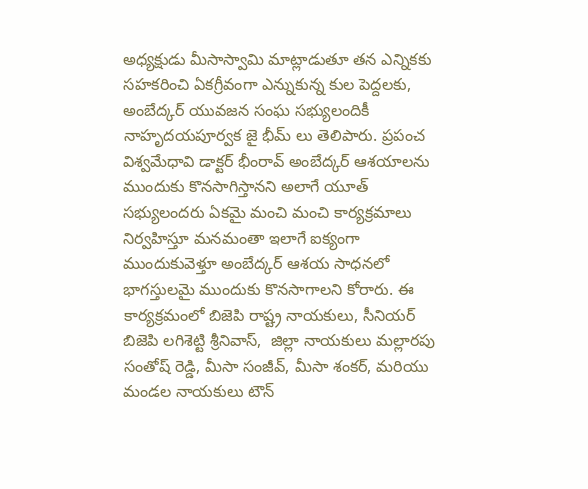అధ్యక్షుడు మీసాస్వామి మాట్లాడుతూ తన ఎన్నికకు సహకరించి ఏకగ్రీవంగా ఎన్నుకున్న కుల పెద్దలకు, అంబేద్కర్ యువజన సంఘ సభ్యులందికీ నాహృదయపూర్వక జై భీమ్ లు తెలిపారు. ప్రపంచ విశ్వమేధావి డాక్టర్ భీంరావ్ అంబేద్కర్ ఆశయాలను ముందుకు కొనసాగిస్తానని అలాగే యూత్ సభ్యులందరు ఏకమై మంచి మంచి కార్యక్రమాలు నిర్వహిస్తూ మనమంతా ఇలాగే ఐక్యంగా ముందుకువెళ్తూ అంబేద్కర్ ఆశయ సాధనలో భాగస్తులమై ముందుకు కొనసాగాలని కోరారు. ఈ కార్యక్రమంలో బిజెపి రాష్ట్ర నాయకులు, సీనియర్ బిజెపి లగిశెట్టి శ్రీనివాస్,  జిల్లా నాయకులు మల్లారపు సంతోష్ రెడ్డి, మీసా సంజీవ్, మీసా శంకర్, మరియు మండల నాయకులు టౌన్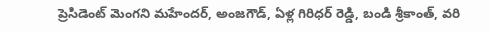ప్రెసిడెంట్ మెంగని మహేందర్, అంజగౌడ్, ఏళ్ల గిరిధర్ రెడ్డి, బండి శ్రీకాంత్, వరి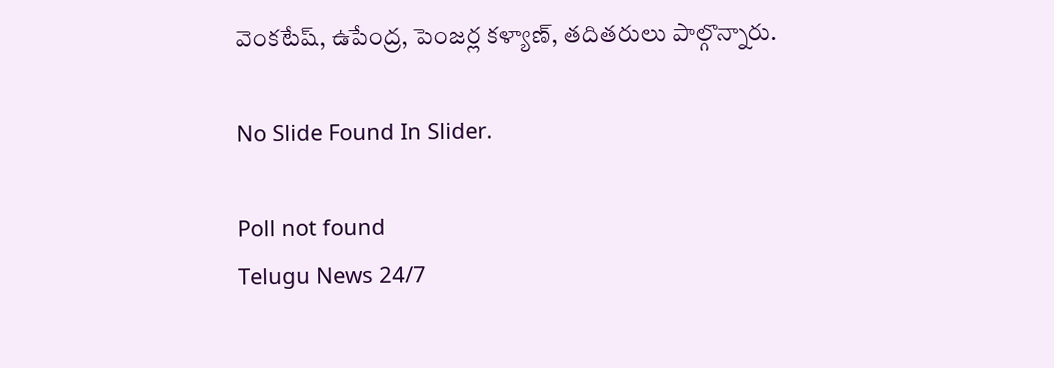వెంకటేష్, ఉపేంద్ర, పెంజర్ల కళ్యాణ్, తదితరులు పాల్గొన్నారు.

No Slide Found In Slider.

Poll not found
Telugu News 24/7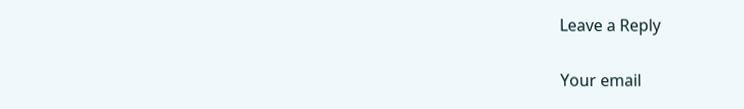Leave a Reply

Your email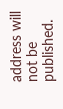address will not be published.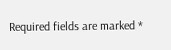Required fields are marked *